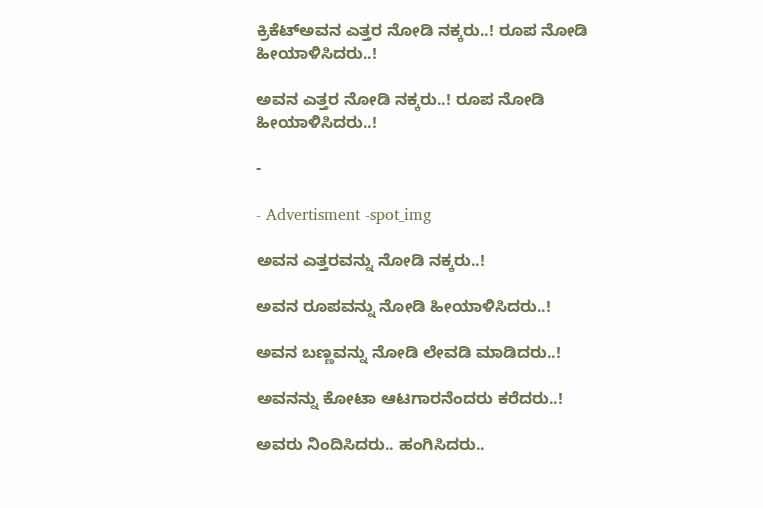ಕ್ರಿಕೆಟ್ಅವನ ಎತ್ತರ ನೋಡಿ ನಕ್ಕರು..! ರೂಪ ನೋಡಿ ಹೀಯಾಳಿಸಿದರು..!

ಅವನ ಎತ್ತರ ನೋಡಿ ನಕ್ಕರು..! ರೂಪ ನೋಡಿ ಹೀಯಾಳಿಸಿದರು..!

-

- Advertisment -spot_img

ಅವನ ಎತ್ತರವನ್ನು ನೋಡಿ ನಕ್ಕರು..!

ಅವನ ರೂಪವನ್ನು ನೋಡಿ ಹೀಯಾಳಿಸಿದರು..!

ಅವನ ಬಣ್ಣವನ್ನು ನೋಡಿ ಲೇವಡಿ ಮಾಡಿದರು..!

ಅವನನ್ನು ಕೋಟಾ ಆಟಗಾರನೆಂದರು ಕರೆದರು..!

ಅವರು ನಿಂದಿಸಿದರು.. ಹಂಗಿಸಿದರು..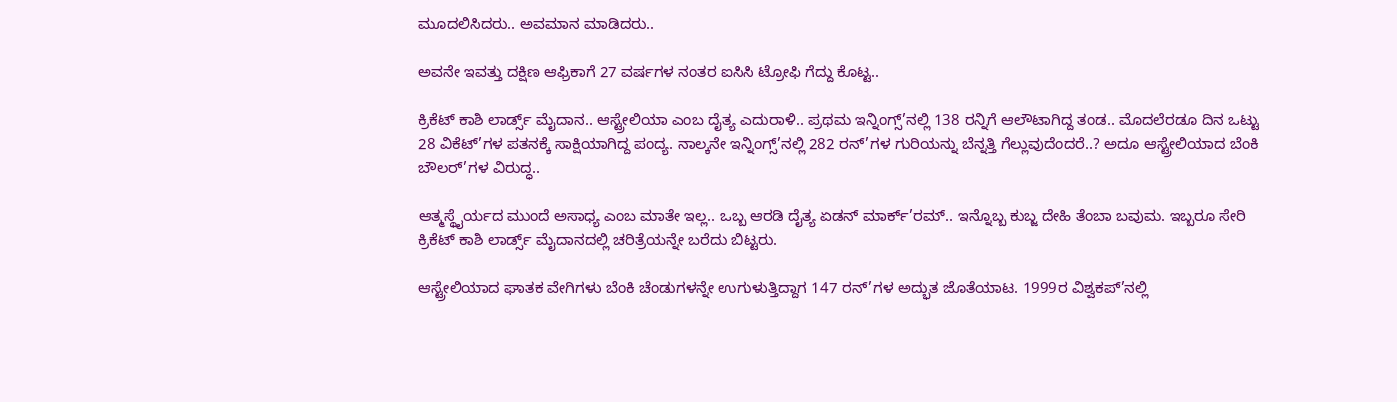ಮೂದಲಿಸಿದರು.. ಅವಮಾನ ಮಾಡಿದರು..

ಅವನೇ ಇವತ್ತು ದಕ್ಷಿಣ ಆಫ್ರಿಕಾಗೆ 27 ವರ್ಷಗಳ ನಂತರ ಐಸಿಸಿ ಟ್ರೋಫಿ ಗೆದ್ದು ಕೊಟ್ಟ..

ಕ್ರಿಕೆಟ್ ಕಾಶಿ ಲಾರ್ಡ್ಸ್ ಮೈದಾನ.. ಆಸ್ಟ್ರೇಲಿಯಾ ಎಂಬ ದೈತ್ಯ ಎದುರಾಳಿ.. ಪ್ರಥಮ ಇನ್ನಿಂಗ್ಸ್’ನಲ್ಲಿ 138 ರನ್ನಿಗೆ ಆಲೌಟಾಗಿದ್ದ ತಂಡ.. ಮೊದಲೆರಡೂ ದಿನ ಒಟ್ಟು 28 ವಿಕೆಟ್’ಗಳ ಪತನಕ್ಕೆ ಸಾಕ್ಷಿಯಾಗಿದ್ದ ಪಂದ್ಯ. ನಾಲ್ಕನೇ ಇನ್ನಿಂಗ್ಸ್’ನಲ್ಲಿ 282 ರನ್’ಗಳ ಗುರಿಯನ್ನು ಬೆನ್ನತ್ತಿ ಗೆಲ್ಲುವುದೆಂದರೆ..? ಅದೂ ಆಸ್ಟ್ರೇಲಿಯಾದ ಬೆಂಕಿ ಬೌಲರ್’ಗಳ ವಿರುದ್ಧ..

ಆತ್ಮಸ್ಥೈರ್ಯದ ಮುಂದೆ ಅಸಾಧ್ಯ ಎಂಬ ಮಾತೇ ಇಲ್ಲ.. ಒಬ್ಬ ಆರಡಿ ದೈತ್ಯ ಏಡನ್ ಮಾರ್ಕ್’ರಮ್.. ಇನ್ನೊಬ್ಬ ಕುಬ್ಜ ದೇಹಿ ತೆಂಬಾ ಬವುಮ. ಇಬ್ಬರೂ ಸೇರಿ ಕ್ರಿಕೆಟ್ ಕಾಶಿ ಲಾರ್ಡ್ಸ್ ಮೈದಾನದಲ್ಲಿ ಚರಿತ್ರೆಯನ್ನೇ ಬರೆದು ಬಿಟ್ಟರು.

ಆಸ್ಟ್ರೇಲಿಯಾದ ಘಾತಕ ವೇಗಿಗಳು ಬೆಂಕಿ ಚೆಂಡುಗಳನ್ನೇ ಉಗುಳುತ್ತಿದ್ದಾಗ 147 ರನ್’ಗಳ ಅದ್ಭುತ ಜೊತೆಯಾಟ. 1999ರ ವಿಶ್ವಕಪ್’ನಲ್ಲಿ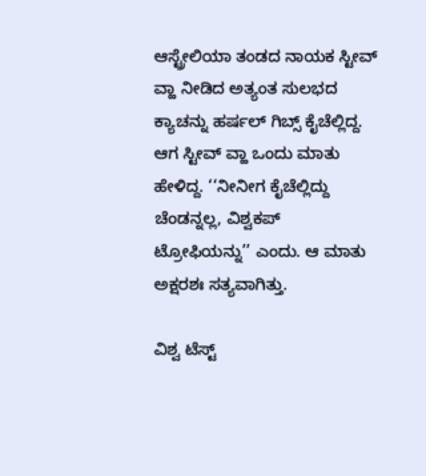ಆಸ್ಟ್ರೇಲಿಯಾ ತಂಡದ ನಾಯಕ ಸ್ಟೀವ್ ವ್ಹಾ ನೀಡಿದ ಅತ್ಯಂತ ಸುಲಭದ ಕ್ಯಾಚನ್ನು ಹರ್ಷಲ್ ಗಿಬ್ಸ್ ಕೈಚೆಲ್ಲಿದ್ದ. ಆಗ ಸ್ಟೀವ್ ವ್ಹಾ ಒಂದು ಮಾತು ಹೇಳಿದ್ದ. ‘‘ನೀನೀಗ ಕೈಚೆಲ್ಲಿದ್ದು ಚೆಂಡನ್ನಲ್ಲ, ವಿಶ್ವಕಪ್ ಟ್ರೋಫಿಯನ್ನು’’ ಎಂದು. ಆ ಮಾತು ಅಕ್ಷರಶಃ ಸತ್ಯವಾಗಿತ್ತು.

ವಿಶ್ವ ಟೆಸ್ಟ್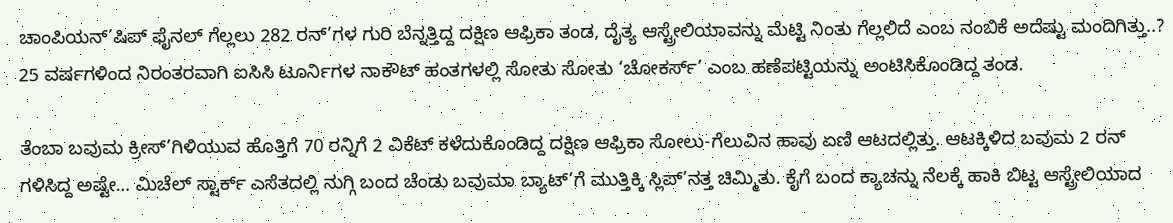ಚಾಂಪಿಯನ್’ಷಿಪ್ ಫೈನಲ್ ಗೆಲ್ಲಲು 282 ರನ್’ಗಳ ಗುರಿ ಬೆನ್ನತ್ತಿದ್ದ ದಕ್ಷಿಣ ಆಫ್ರಿಕಾ ತಂಡ, ದೈತ್ಯ ಆಸ್ಟ್ರೇಲಿಯಾವನ್ನು ಮೆಟ್ಟಿ ನಿಂತು ಗೆಲ್ಲಲಿದೆ ಎಂಬ ನಂಬಿಕೆ ಅದೆಷ್ಟು ಮಂದಿಗಿತ್ತು..? 25 ವರ್ಷಗಳಿಂದ ನಿರಂತರವಾಗಿ ಐಸಿಸಿ ಟೂರ್ನಿಗಳ ನಾಕೌಟ್ ಹಂತಗಳಲ್ಲಿ ಸೋತು ಸೋತು ‘ಚೋಕರ್ಸ್’ ಎಂಬ ಹಣೆಪಟ್ಟಿಯನ್ನು ಅಂಟಿಸಿಕೊಂಡಿದ್ದ ತಂಡ.

ತೆಂಬಾ ಬವುಮ ಕ್ರೀಸ್’ಗಿಳಿಯುವ ಹೊತ್ತಿಗೆ 70 ರನ್ನಿಗೆ 2 ವಿಕೆಟ್ ಕಳೆದುಕೊಂಡಿದ್ದ ದಕ್ಷಿಣ ಆಫ್ರಿಕಾ ಸೋಲು-ಗೆಲುವಿನ ಹಾವು ಏಣಿ ಆಟದಲ್ಲಿತ್ತು. ಆಟಕ್ಕಿಳಿದ ಬವುಮ 2 ರನ್ ಗಳಿಸಿದ್ದ ಅಷ್ಟೇ… ಮಿಚೆಲ್ ಸ್ಟಾರ್ಕ್ ಎಸೆತದಲ್ಲಿ ನುಗ್ಗಿ ಬಂದ ಚೆಂಡು ಬವುಮಾ ಬ್ಯಾಟ್’ಗೆ ಮುತ್ತಿಕ್ಕಿ ಸ್ಲಿಪ್’ನತ್ತ ಚಿಮ್ಮಿತು. ಕೈಗೆ ಬಂದ ಕ್ಯಾಚನ್ನು ನೆಲಕ್ಕೆ ಹಾಕಿ ಬಿಟ್ಟ ಆಸ್ಟ್ರೇಲಿಯಾದ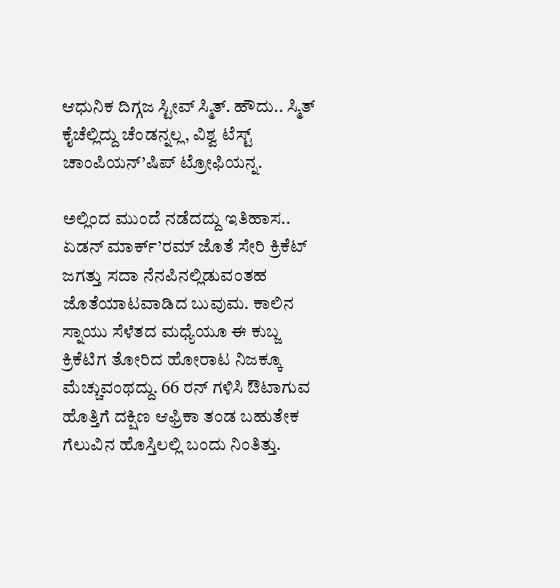ಆಧುನಿಕ ದಿಗ್ಗಜ ಸ್ಟೀವ್ ಸ್ಮಿತ್. ಹೌದು.. ಸ್ಮಿತ್ ಕೈಚೆಲ್ಲಿದ್ದು ಚೆಂಡನ್ನಲ್ಲ, ವಿಶ್ವ ಟೆಸ್ಟ್ ಚಾಂಪಿಯನ್’ಷಿಪ್ ಟ್ರೋಫಿಯನ್ನ.

ಅಲ್ಲಿಂದ ಮುಂದೆ ನಡೆದದ್ದು ಇತಿಹಾಸ.. ಏಡನ್ ಮಾರ್ಕ್’ರಮ್ ಜೊತೆ ಸೇರಿ ಕ್ರಿಕೆಟ್ ಜಗತ್ತು ಸದಾ ನೆನಪಿನಲ್ಲಿಡುವಂತಹ ಜೊತೆಯಾಟವಾಡಿದ ಬುವುಮ. ಕಾಲಿನ ಸ್ನಾಯು ಸೆಳೆತದ ಮಧ್ಯೆಯೂ ಈ ಕುಬ್ಜ ಕ್ರಿಕೆಟಿಗ ತೋರಿದ ಹೋರಾಟ ನಿಜಕ್ಕೂ ಮೆಚ್ಚುವಂಥದ್ದು. 66 ರನ್ ಗಳಿಸಿ ಔಟಾಗುವ ಹೊತ್ತಿಗೆ ದಕ್ಷಿಣ ಆಫ್ರಿಕಾ ತಂಡ ಬಹುತೇಕ ಗೆಲುವಿನ ಹೊಸ್ತಿಲಲ್ಲಿ ಬಂದು ನಿಂತಿತ್ತು.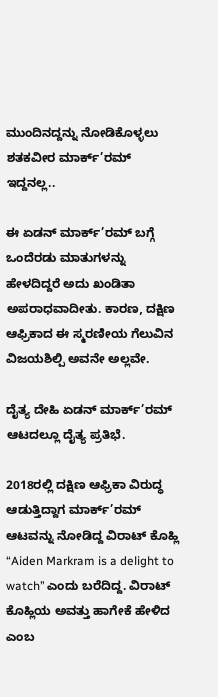ಮುಂದಿನದ್ದನ್ನು ನೋಡಿಕೊಳ್ಳಲು ಶತಕವೀರ ಮಾರ್ಕ್’ರಮ್ ಇದ್ದನಲ್ಲ..

ಈ ಏಡನ್ ಮಾರ್ಕ್’ರಮ್ ಬಗ್ಗೆ ಒಂದೆರಡು ಮಾತುಗಳನ್ನು ಹೇಳದಿದ್ದರೆ ಅದು ಖಂಡಿತಾ ಅಪರಾಧವಾದೀತು. ಕಾರಣ, ದಕ್ಷಿಣ ಆಫ್ರಿಕಾದ ಈ ಸ್ಮರಣೀಯ ಗೆಲುವಿನ ವಿಜಯಶಿಲ್ಪಿ ಅವನೇ ಅಲ್ಲವೇ.

ದೈತ್ಯ ದೇಹಿ ಏಡನ್ ಮಾರ್ಕ್’ರಮ್ ಆಟದಲ್ಲೂ ದೈತ್ಯ ಪ್ರತಿಭೆ.

2018ರಲ್ಲಿ ದಕ್ಷಿಣ ಆಫ್ರಿಕಾ ವಿರುದ್ಧ ಆಡುತ್ತಿದ್ದಾಗ ಮಾರ್ಕ್’ರಮ್ ಆಟವನ್ನು ನೋಡಿದ್ದ ವಿರಾಟ್ ಕೊಹ್ಲಿ “Aiden Markram is a delight to watch’’ ಎಂದು ಬರೆದಿದ್ದ. ವಿರಾಟ್ ಕೊಹ್ಲಿಯ ಅವತ್ತು ಹಾಗೇಕೆ ಹೇಳಿದ ಎಂಬ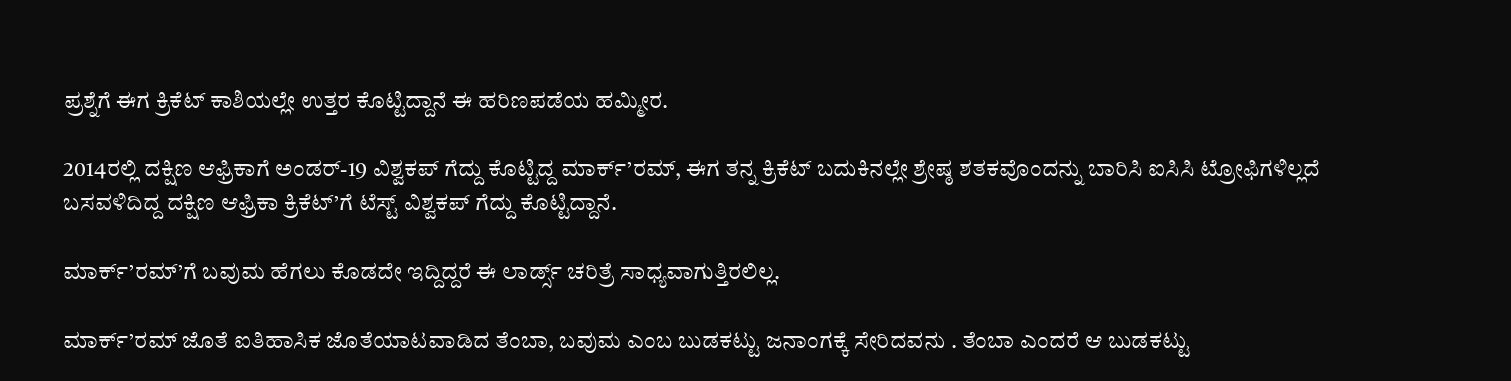ಪ್ರಶ್ನೆಗೆ ಈಗ ಕ್ರಿಕೆಟ್ ಕಾಶಿಯಲ್ಲೇ ಉತ್ತರ ಕೊಟ್ಟಿದ್ದಾನೆ ಈ ಹರಿಣಪಡೆಯ ಹಮ್ಮೀರ.

2014ರಲ್ಲಿ ದಕ್ಷಿಣ ಆಫ್ರಿಕಾಗೆ ಅಂಡರ್-19 ವಿಶ್ವಕಪ್ ಗೆದ್ದು ಕೊಟ್ಟಿದ್ದ ಮಾರ್ಕ್’ರಮ್, ಈಗ ತನ್ನ ಕ್ರಿಕೆಟ್ ಬದುಕಿನಲ್ಲೇ ಶ್ರೇಷ್ಠ ಶತಕವೊಂದನ್ನು ಬಾರಿಸಿ ಐಸಿಸಿ ಟ್ರೋಫಿಗಳಿಲ್ಲದೆ ಬಸವಳಿದಿದ್ದ ದಕ್ಷಿಣ ಆಫ್ರಿಕಾ ಕ್ರಿಕೆಟ್’ಗೆ ಟೆಸ್ಟ್ ವಿಶ್ವಕಪ್ ಗೆದ್ದು ಕೊಟ್ಟಿದ್ದಾನೆ.

ಮಾರ್ಕ್’ರಮ್’ಗೆ ಬವುಮ ಹೆಗಲು ಕೊಡದೇ ಇದ್ದಿದ್ದರೆ ಈ ಲಾರ್ಡ್ಸ್ ಚರಿತ್ರೆ ಸಾಧ್ಯವಾಗುತ್ತಿರಲಿಲ್ಲ.

ಮಾರ್ಕ್’ರಮ್ ಜೊತೆ ಐತಿಹಾಸಿಕ ಜೊತೆಯಾಟವಾಡಿದ ತೆಂಬಾ, ಬವುಮ ಎಂಬ ಬುಡಕಟ್ಟು ಜನಾಂಗಕ್ಕೆ ಸೇರಿದವನು . ತೆಂಬಾ ಎಂದರೆ ಆ ಬುಡಕಟ್ಟು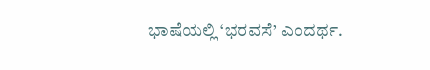ಭಾಷೆಯಲ್ಲಿ ‘ಭರವಸೆ’ ಎಂದರ್ಥ.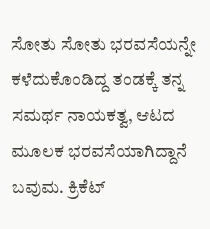ಸೋತು ಸೋತು ಭರವಸೆಯನ್ನೇ ಕಳೆದುಕೊಂಡಿದ್ದ ತಂಡಕ್ಕೆ ತನ್ನ ಸಮರ್ಥ ನಾಯಕತ್ವ, ಆಟದ ಮೂಲಕ ಭರವಸೆಯಾಗಿದ್ದಾನೆ ಬವುಮ. ಕ್ರಿಕೆಟ್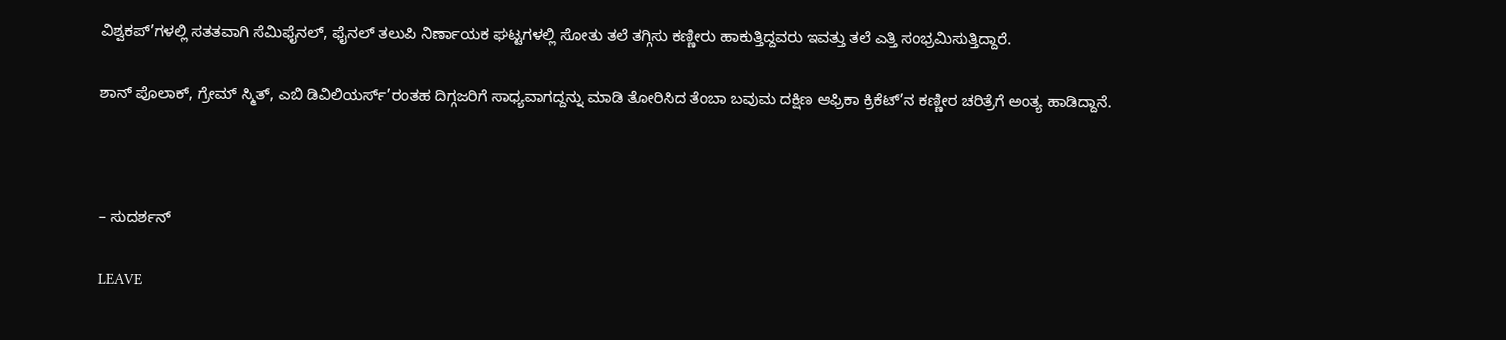ವಿಶ್ವಕಪ್’ಗಳಲ್ಲಿ ಸತತವಾಗಿ ಸೆಮಿಫೈನಲ್, ಫೈನಲ್ ತಲುಪಿ ನಿರ್ಣಾಯಕ ಘಟ್ಟಗಳಲ್ಲಿ ಸೋತು ತಲೆ ತಗ್ಗಿಸು ಕಣ್ಣೀರು ಹಾಕುತ್ತಿದ್ದವರು ಇವತ್ತು ತಲೆ ಎತ್ತಿ ಸಂಭ್ರಮಿಸುತ್ತಿದ್ದಾರೆ.

ಶಾನ್ ಪೊಲಾಕ್, ಗ್ರೇಮ್ ಸ್ಮಿತ್, ಎಬಿ ಡಿವಿಲಿಯರ್ಸ್’ರಂತಹ ದಿಗ್ಗಜರಿಗೆ ಸಾಧ್ಯವಾಗದ್ದನ್ನು ಮಾಡಿ ತೋರಿಸಿದ ತೆಂಬಾ ಬವುಮ ದಕ್ಷಿಣ ಆಫ್ರಿಕಾ ಕ್ರಿಕೆಟ್’ನ ಕಣ್ಣೀರ ಚರಿತ್ರೆಗೆ ಅಂತ್ಯ ಹಾಡಿದ್ದಾನೆ.



– ಸುದರ್ಶನ್

LEAVE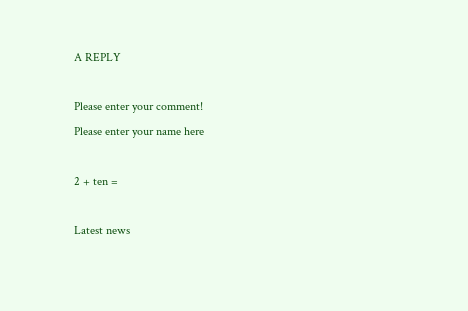A REPLY

Please enter your comment!
Please enter your name here

2 + ten =

Latest news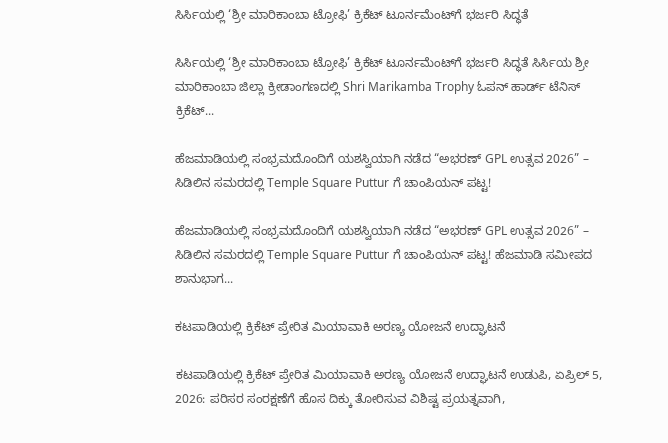ಸಿರ್ಸಿಯಲ್ಲಿ ‘ಶ್ರೀ ಮಾರಿಕಾಂಬಾ ಟ್ರೋಫಿ’ ಕ್ರಿಕೆಟ್ ಟೂರ್ನಮೆಂಟ್‌ಗೆ ಭರ್ಜರಿ ಸಿದ್ಧತೆ

ಸಿರ್ಸಿಯಲ್ಲಿ ‘ಶ್ರೀ ಮಾರಿಕಾಂಬಾ ಟ್ರೋಫಿ’ ಕ್ರಿಕೆಟ್ ಟೂರ್ನಮೆಂಟ್‌ಗೆ ಭರ್ಜರಿ ಸಿದ್ಧತೆ ಸಿರ್ಸಿಯ ಶ್ರೀ ಮಾರಿಕಾಂಬಾ ಜಿಲ್ಲಾ ಕ್ರೀಡಾಂಗಣದಲ್ಲಿ Shri Marikamba Trophy ಓಪನ್ ಹಾರ್ಡ್ ಟೆನಿಸ್ ಕ್ರಿಕೆಟ್...

ಹೆಜಮಾಡಿಯಲ್ಲಿ ಸಂಭ್ರಮದೊಂದಿಗೆ ಯಶಸ್ವಿಯಾಗಿ ನಡೆದ “ಅಭರಣ್ GPL ಉತ್ಸವ 2026” – ಸಿಡಿಲಿನ ಸಮರದಲ್ಲಿ Temple Square Puttur ಗೆ ಚಾಂಪಿಯನ್ ಪಟ್ಟ!

ಹೆಜಮಾಡಿಯಲ್ಲಿ ಸಂಭ್ರಮದೊಂದಿಗೆ ಯಶಸ್ವಿಯಾಗಿ ನಡೆದ “ಅಭರಣ್ GPL ಉತ್ಸವ 2026” – ಸಿಡಿಲಿನ ಸಮರದಲ್ಲಿ Temple Square Puttur ಗೆ ಚಾಂಪಿಯನ್ ಪಟ್ಟ! ಹೆಜಮಾಡಿ ಸಮೀಪದ ಶಾನುಭಾಗ...

ಕಟಪಾಡಿಯಲ್ಲಿ ಕ್ರಿಕೆಟ್ ಪ್ರೇರಿತ ಮಿಯಾವಾಕಿ ಅರಣ್ಯ ಯೋಜನೆ ಉದ್ಘಾಟನೆ

ಕಟಪಾಡಿಯಲ್ಲಿ ಕ್ರಿಕೆಟ್ ಪ್ರೇರಿತ ಮಿಯಾವಾಕಿ ಅರಣ್ಯ ಯೋಜನೆ ಉದ್ಘಾಟನೆ ಉಡುಪಿ, ಏಪ್ರಿಲ್ 5, 2026: ಪರಿಸರ ಸಂರಕ್ಷಣೆಗೆ ಹೊಸ ದಿಕ್ಕು ತೋರಿಸುವ ವಿಶಿಷ್ಟ ಪ್ರಯತ್ನವಾಗಿ,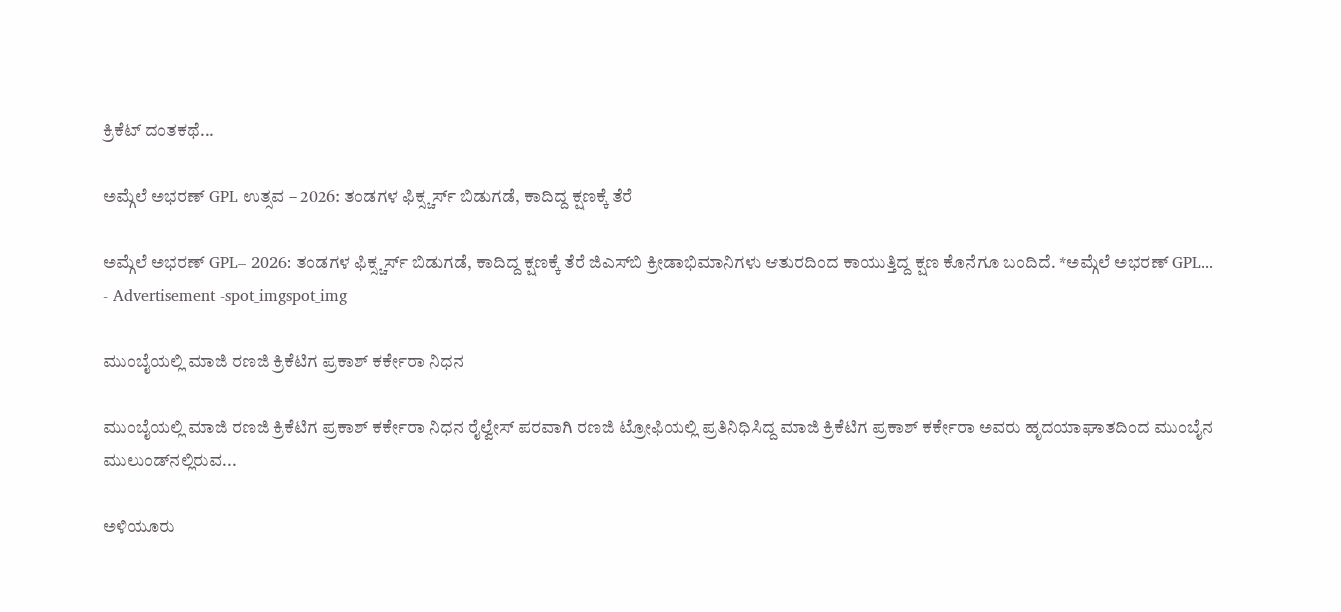ಕ್ರಿಕೆಟ್ ದಂತಕಥೆ...

ಅಮ್ಗೆಲೆ ಅಭರಣ್ GPL ಉತ್ಸವ – 2026: ತಂಡಗಳ ಫಿಕ್ಸ್ಚರ್ಸ್ ಬಿಡುಗಡೆ, ಕಾದಿದ್ದ ಕ್ಷಣಕ್ಕೆ ತೆರೆ

ಅಮ್ಗೆಲೆ ಅಭರಣ್ GPL– 2026: ತಂಡಗಳ ಫಿಕ್ಸ್ಚರ್ಸ್ ಬಿಡುಗಡೆ, ಕಾದಿದ್ದ ಕ್ಷಣಕ್ಕೆ ತೆರೆ ಜಿಎಸ್‌ಬಿ ಕ್ರೀಡಾಭಿಮಾನಿಗಳು ಆತುರದಿಂದ ಕಾಯುತ್ತಿದ್ದ ಕ್ಷಣ ಕೊನೆಗೂ ಬಂದಿದೆ. *ಅಮ್ಗೆಲೆ ಅಭರಣ್ GPL...
- Advertisement -spot_imgspot_img

ಮುಂಬೈಯಲ್ಲಿ ಮಾಜಿ ರಣಜಿ ಕ್ರಿಕೆಟಿಗ ಪ್ರಕಾಶ್ ಕರ್ಕೇರಾ ನಿಧನ

ಮುಂಬೈಯಲ್ಲಿ ಮಾಜಿ ರಣಜಿ ಕ್ರಿಕೆಟಿಗ ಪ್ರಕಾಶ್ ಕರ್ಕೇರಾ ನಿಧನ ರೈಲ್ವೇಸ್ ಪರವಾಗಿ ರಣಜಿ ಟ್ರೋಫಿಯಲ್ಲಿ ಪ್ರತಿನಿಧಿಸಿದ್ದ ಮಾಜಿ ಕ್ರಿಕೆಟಿಗ ಪ್ರಕಾಶ್ ಕರ್ಕೇರಾ ಅವರು ಹೃದಯಾಘಾತದಿಂದ ಮುಂಬೈನ ಮುಲುಂಡ್‌ನಲ್ಲಿರುವ...

ಅಳಿಯೂರು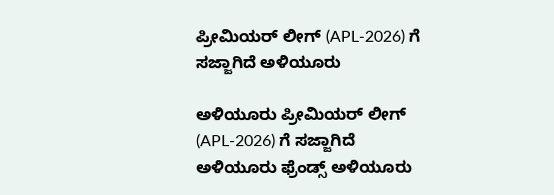ಪ್ರೀಮಿಯರ್ ಲೀಗ್ (APL-2026) ಗೆ ಸಜ್ಜಾಗಿದೆ ಅಳಿಯೂರು

ಅಳಿಯೂರು ಪ್ರೀಮಿಯರ್ ಲೀಗ್ (APL-2026) ಗೆ ಸಜ್ಜಾಗಿದೆ ಅಳಿಯೂರು ಫ್ರೆಂಡ್ಸ್ ಅಳಿಯೂರು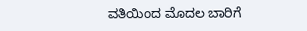ವತಿಯಿಂದ ಮೊದಲ ಬಾರಿಗೆ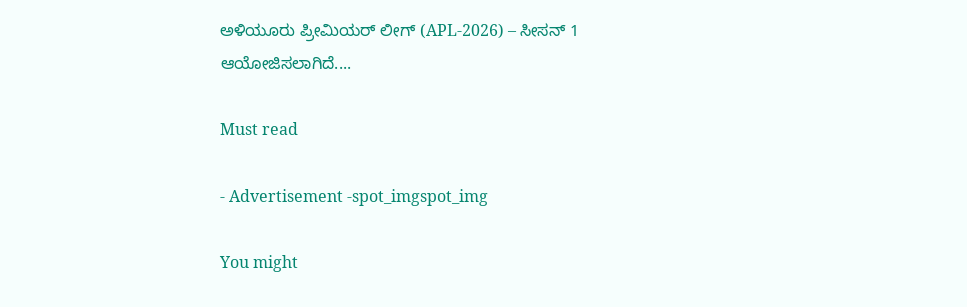ಅಳಿಯೂರು ಪ್ರೀಮಿಯರ್ ಲೀಗ್ (APL-2026) – ಸೀಸನ್ 1 ಆಯೋಜಿಸಲಾಗಿದೆ....

Must read

- Advertisement -spot_imgspot_img

You might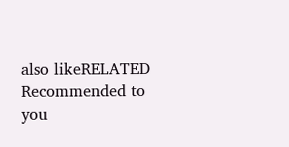also likeRELATED
Recommended to you